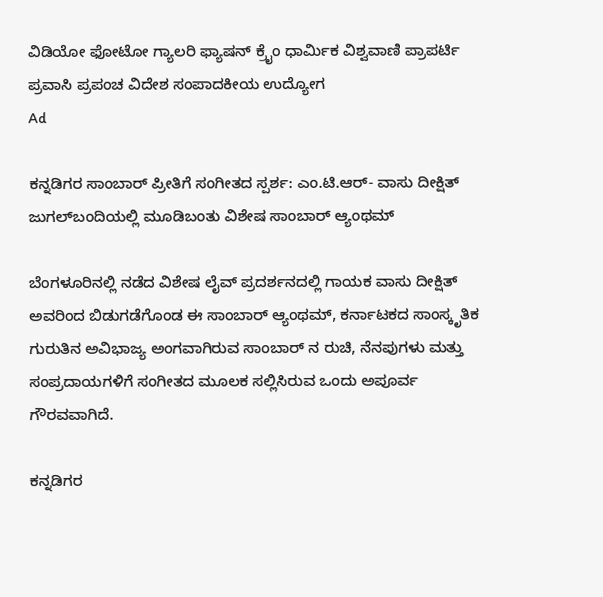ವಿಡಿಯೋ ಫೋಟೋ ಗ್ಯಾಲರಿ ಫ್ಯಾಷನ್ ಕ್ರೈಂ ಧಾರ್ಮಿಕ ವಿಶ್ವವಾಣಿ ಪ್ರಾಪರ್ಟಿ ಪ್ರವಾಸಿ ಪ್ರಪಂಚ ವಿದೇಶ ಸಂಪಾದಕೀಯ ಉದ್ಯೋಗ
Ad

ಕನ್ನಡಿಗರ ಸಾಂಬಾರ್‌ ಪ್ರೀತಿಗೆ ಸಂಗೀತದ ಸ್ಪರ್ಶ: ಎಂ.ಟಿ.ಆರ್- ವಾಸು ದೀಕ್ಷಿತ್ ಜುಗಲ್‌ಬಂದಿಯಲ್ಲಿ ಮೂಡಿಬಂತು ವಿಶೇಷ ಸಾಂಬಾರ್ ಆ್ಯಂಥಮ್‌

ಬೆಂಗಳೂರಿನಲ್ಲಿ ನಡೆದ ವಿಶೇಷ ಲೈವ್ ಪ್ರದರ್ಶನದಲ್ಲಿ ಗಾಯಕ ವಾಸು ದೀಕ್ಷಿತ್ ಅವರಿಂದ ಬಿಡುಗಡೆಗೊಂಡ ಈ ಸಾಂಬಾರ್ ಆ್ಯಂಥಮ್‌, ಕರ್ನಾಟಕದ ಸಾಂಸ್ಕೃತಿಕ ಗುರುತಿನ ಅವಿಭಾಜ್ಯ ಅಂಗವಾಗಿರುವ ಸಾಂಬಾರ್‌ ನ ರುಚಿ, ನೆನಪುಗಳು ಮತ್ತು ಸಂಪ್ರದಾಯಗಳಿಗೆ ಸಂಗೀತದ ಮೂಲಕ ಸಲ್ಲಿಸಿರುವ ಒಂದು ಅಪೂರ್ವ ಗೌರವವಾಗಿದೆ.

ಕನ್ನಡಿಗರ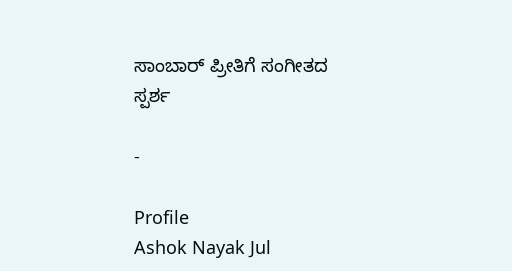ಸಾಂಬಾರ್‌ ಪ್ರೀತಿಗೆ ಸಂಗೀತದ ಸ್ಪರ್ಶ

-

Profile
Ashok Nayak Jul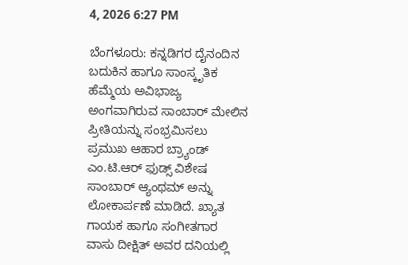4, 2026 6:27 PM

ಬೆಂಗಳೂರು: ಕನ್ನಡಿಗರ ದೈನಂದಿನ ಬದುಕಿನ ಹಾಗೂ ಸಾಂಸ್ಕೃತಿಕ ಹೆಮ್ಮೆಯ ಅವಿಭಾಜ್ಯ ಅಂಗವಾಗಿರುವ ಸಾಂಬಾರ್‌ ಮೇಲಿನ ಪ್ರೀತಿಯನ್ನು ಸಂಭ್ರಮಿಸಲು ಪ್ರಮುಖ ಆಹಾರ ಬ್ರ್ಯಾಂಡ್ ಎಂ.ಟಿ.ಆರ್ ಫುಡ್ಸ್ ವಿಶೇಷ ಸಾಂಬಾರ್ ಆ್ಯಂಥಮ್‌ ಅನ್ನು ಲೋಕಾರ್ಪಣೆ ಮಾಡಿದೆ. ಖ್ಯಾತ ಗಾಯಕ ಹಾಗೂ ಸಂಗೀತಗಾರ ವಾಸು ದೀಕ್ಷಿತ್ ಅವರ ದನಿಯಲ್ಲಿ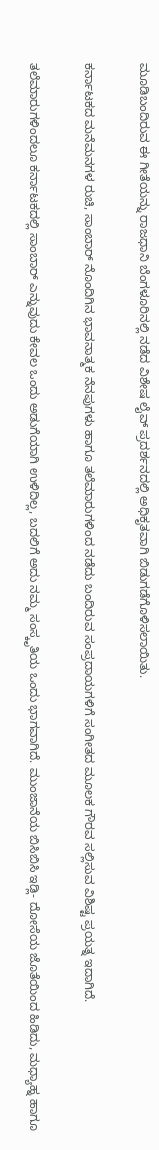ಮೂಡಿಬಂದಿರುವ ಈ ಗೀತೆಯನ್ನು ರಾಜಧಾನಿ ಬೆಂಗಳೂರಿನಲ್ಲಿ ನಡೆದ ವಿಶೇಷ ಲೈವ್ ಪ್ರದರ್ಶನದಲ್ಲಿ ಅಧಿಕೃತವಾಗಿ ಬಿಡುಗಡೆಗೊಳಿಸಲಾಯಿತು.

ಕರ್ನಾಟಕದ ಮನೆಮನಗಳ ರುಚಿ, ಸಾಂಬಾರ್‌ ನೊಂದಿಗಿನ ಭಾವನಾತ್ಮಕ ನೆನಪುಗಳು ಹಾಗೂ ತಲೆಮಾರುಗಳಿಂದ ನಡೆದು ಬಂದಿರುವ ಸಂಪ್ರದಾಯಗಳಿಗೆ ಸಂಗೀತದ ಮೂಲಕ ಗೌರವ ಸಲ್ಲಿಸುವ ವಿಶಿಷ್ಟ ಪ್ರಯತ್ನ ಇದಾಗಿದೆ.

ತಲೆಮಾರುಗಳಿಂದಲೂ ಕರ್ನಾಟಕದಲ್ಲಿ ಸಾಂಬಾರ್ ಎನ್ನುವುದು ಕೇವಲ ಒಂದು ಅಡುಗೆಯಾಗಿ ಉಳಿದಿಲ್ಲ, ಬದಲಿಗೆ ಅದು ನಮ್ಮ ಸಂಸ್ಕೃತಿಯ ಒಂದು ಭಾಗವಾಗಿದೆ. ಮುಂಜಾನೆಯ ಬಿಸಿಬಿಸಿ ಇಡ್ಲಿ- ದೋಸೆಯ ಜೊತೆಯಿಂದ ಹಿಡಿದು, ಮಧ್ಯಾಹ್ನ ಹಾಗೂ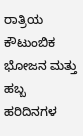ರಾತ್ರಿಯ ಕೌಟುಂಬಿಕ ಭೋಜನ ಮತ್ತು ಹಬ್ಬ ಹರಿದಿನಗಳ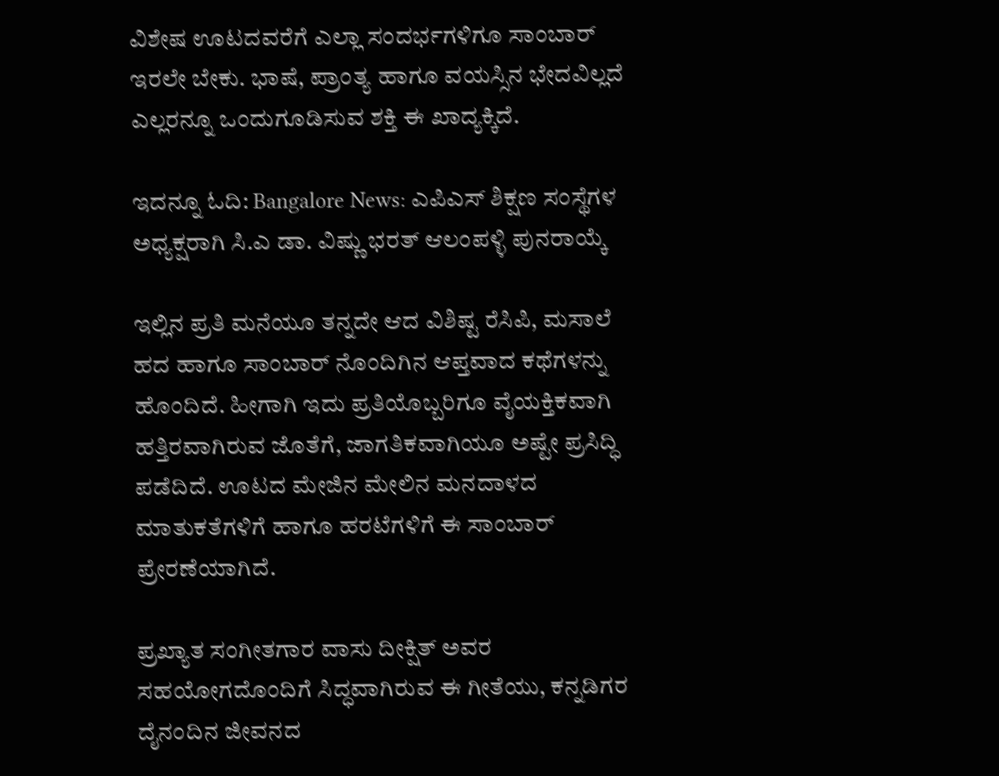ವಿಶೇಷ ಊಟದವರೆಗೆ ಎಲ್ಲಾ ಸಂದರ್ಭಗಳಿಗೂ ಸಾಂಬಾರ್ ಇರಲೇ ಬೇಕು. ಭಾಷೆ, ಪ್ರಾಂತ್ಯ ಹಾಗೂ ವಯಸ್ಸಿನ ಭೇದವಿಲ್ಲದೆ ಎಲ್ಲರನ್ನೂ ಒಂದುಗೂಡಿಸುವ ಶಕ್ತಿ ಈ ಖಾದ್ಯಕ್ಕಿದೆ.

ಇದನ್ನೂ ಓದಿ: Bangalore News: ಎಪಿಎಸ್ ಶಿಕ್ಷಣ ಸಂಸ್ಥೆಗಳ ಅಧ್ಯಕ್ಷರಾಗಿ ಸಿ.ಎ ಡಾ. ವಿಷ್ಣು ಭರತ್ ಆಲಂಪಳ್ಳಿ ಪುನರಾಯ್ಕೆ

ಇಲ್ಲಿನ ಪ್ರತಿ ಮನೆಯೂ ತನ್ನದೇ ಆದ ವಿಶಿಷ್ಟ ರೆಸಿಪಿ, ಮಸಾಲೆ ಹದ ಹಾಗೂ ಸಾಂಬಾರ್‌ ನೊಂದಿಗಿನ ಆಪ್ತವಾದ ಕಥೆಗಳನ್ನು ಹೊಂದಿದೆ. ಹೀಗಾಗಿ ಇದು ಪ್ರತಿಯೊಬ್ಬರಿಗೂ ವೈಯಕ್ತಿಕವಾಗಿ ಹತ್ತಿರವಾಗಿರುವ ಜೊತೆಗೆ, ಜಾಗತಿಕವಾಗಿಯೂ ಅಷ್ಟೇ ಪ್ರಸಿದ್ಧಿ ಪಡೆದಿದೆ. ಊಟದ ಮೇಜಿನ ಮೇಲಿನ ಮನದಾಳದ ಮಾತುಕತೆಗಳಿಗೆ ಹಾಗೂ ಹರಟೆಗಳಿಗೆ ಈ ಸಾಂಬಾರ್ ಪ್ರೇರಣೆಯಾಗಿದೆ.

ಪ್ರಖ್ಯಾತ ಸಂಗೀತಗಾರ ವಾಸು ದೀಕ್ಷಿತ್ ಅವರ ಸಹಯೋಗದೊಂದಿಗೆ ಸಿದ್ಧವಾಗಿರುವ ಈ ಗೀತೆಯು, ಕನ್ನಡಿಗರ ದೈನಂದಿನ ಜೀವನದ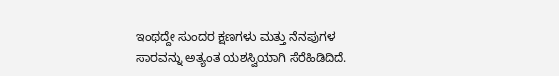ಇಂಥದ್ದೇ ಸುಂದರ ಕ್ಷಣಗಳು ಮತ್ತು ನೆನಪುಗಳ ಸಾರವನ್ನು ಅತ್ಯಂತ ಯಶಸ್ವಿಯಾಗಿ ಸೆರೆಹಿಡಿದಿದೆ.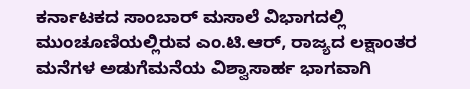ಕರ್ನಾಟಕದ ಸಾಂಬಾರ್ ಮಸಾಲೆ ವಿಭಾಗದಲ್ಲಿ ಮುಂಚೂಣಿಯಲ್ಲಿರುವ ಎಂ.ಟಿ.ಆರ್, ರಾಜ್ಯದ ಲಕ್ಷಾಂತರ ಮನೆಗಳ ಅಡುಗೆಮನೆಯ ವಿಶ್ವಾಸಾರ್ಹ ಭಾಗವಾಗಿ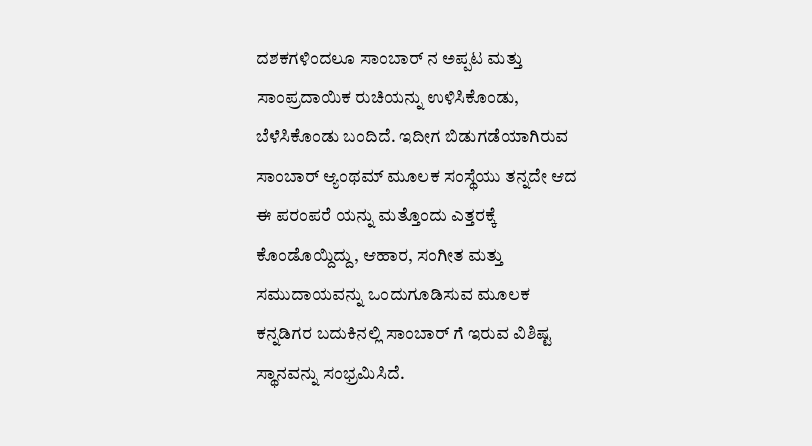ದಶಕಗಳಿಂದಲೂ ಸಾಂಬಾರ್‌ ನ ಅಪ್ಪಟ ಮತ್ತು ಸಾಂಪ್ರದಾಯಿಕ ರುಚಿಯನ್ನು ಉಳಿಸಿಕೊಂಡು, ಬೆಳೆಸಿಕೊಂಡು ಬಂದಿದೆ. ಇದೀಗ ಬಿಡುಗಡೆಯಾಗಿರುವ ಸಾಂಬಾರ್ ಆ್ಯಂಥಮ್‌ ಮೂಲಕ ಸಂಸ್ಥೆಯು ತನ್ನದೇ ಆದ ಈ ಪರಂಪರೆ ಯನ್ನು ಮತ್ತೊಂದು ಎತ್ತರಕ್ಕೆ ಕೊಂಡೊಯ್ದಿದ್ದು, ಆಹಾರ, ಸಂಗೀತ ಮತ್ತು ಸಮುದಾಯವನ್ನು ಒಂದುಗೂಡಿಸುವ ಮೂಲಕ ಕನ್ನಡಿಗರ ಬದುಕಿನಲ್ಲಿ ಸಾಂಬಾರ್‌ ಗೆ ಇರುವ ವಿಶಿಷ್ಟ ಸ್ಥಾನವನ್ನು ಸಂಭ್ರಮಿಸಿದೆ.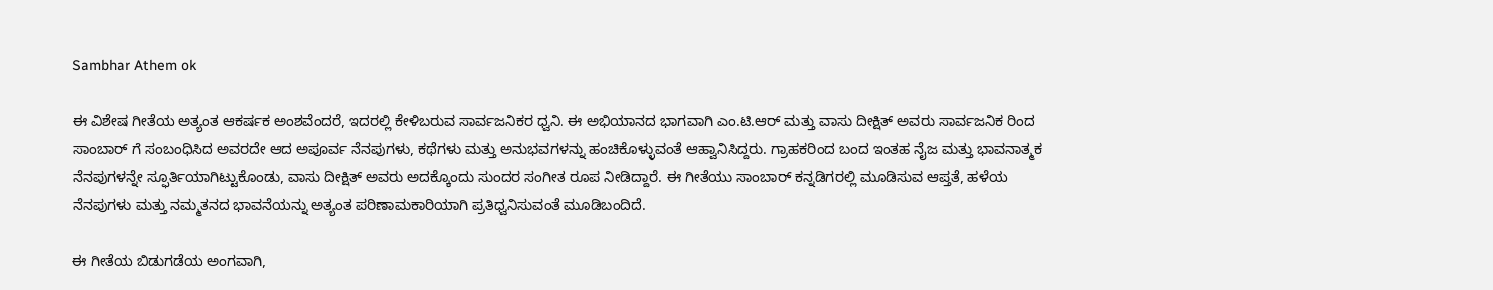Sambhar Athem ok

ಈ ವಿಶೇಷ ಗೀತೆಯ ಅತ್ಯಂತ ಆಕರ್ಷಕ ಅಂಶವೆಂದರೆ, ಇದರಲ್ಲಿ ಕೇಳಿಬರುವ ಸಾರ್ವಜನಿಕರ ಧ್ವನಿ. ಈ ಅಭಿಯಾನದ ಭಾಗವಾಗಿ ಎಂ.ಟಿ.ಆರ್ ಮತ್ತು ವಾಸು ದೀಕ್ಷಿತ್ ಅವರು ಸಾರ್ವಜನಿಕ ರಿಂದ ಸಾಂಬಾರ್‌ ಗೆ ಸಂಬಂಧಿಸಿದ ಅವರದೇ ಆದ ಅಪೂರ್ವ ನೆನಪುಗಳು, ಕಥೆಗಳು ಮತ್ತು ಅನುಭವಗಳನ್ನು ಹಂಚಿಕೊಳ್ಳುವಂತೆ ಆಹ್ವಾನಿಸಿದ್ದರು. ಗ್ರಾಹಕರಿಂದ ಬಂದ ಇಂತಹ ನೈಜ ಮತ್ತು ಭಾವನಾತ್ಮಕ ನೆನಪುಗಳನ್ನೇ ಸ್ಫೂರ್ತಿಯಾಗಿಟ್ಟುಕೊಂಡು, ವಾಸು ದೀಕ್ಷಿತ್ ಅವರು ಅದಕ್ಕೊಂದು ಸುಂದರ ಸಂಗೀತ ರೂಪ ನೀಡಿದ್ದಾರೆ. ಈ ಗೀತೆಯು ಸಾಂಬಾರ್ ಕನ್ನಡಿಗರಲ್ಲಿ ಮೂಡಿಸುವ ಆಪ್ತತೆ, ಹಳೆಯ ನೆನಪುಗಳು ಮತ್ತು ನಮ್ಮತನದ ಭಾವನೆಯನ್ನು ಅತ್ಯಂತ ಪರಿಣಾಮಕಾರಿಯಾಗಿ ಪ್ರತಿಧ್ವನಿಸುವಂತೆ ಮೂಡಿಬಂದಿದೆ.

ಈ ಗೀತೆಯ ಬಿಡುಗಡೆಯ ಅಂಗವಾಗಿ,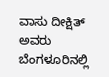ವಾಸು ದೀಕ್ಷಿತ್ ಅವರು ಬೆಂಗಳೂರಿನಲ್ಲಿ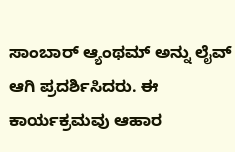ಸಾಂಬಾರ್ ಆ್ಯಂಥಮ್‌ ಅನ್ನು ಲೈವ್ ಆಗಿ ಪ್ರದರ್ಶಿಸಿದರು. ಈ ಕಾರ್ಯಕ್ರಮವು ಆಹಾರ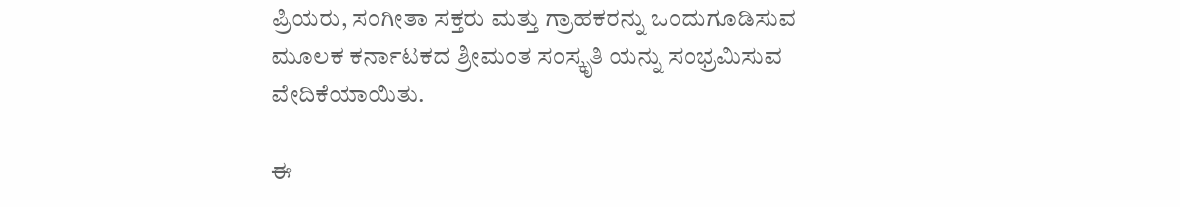ಪ್ರಿಯರು, ಸಂಗೀತಾ ಸಕ್ತರು ಮತ್ತು ಗ್ರಾಹಕರನ್ನು ಒಂದುಗೂಡಿಸುವ ಮೂಲಕ ಕರ್ನಾಟಕದ ಶ್ರೀಮಂತ ಸಂಸ್ಕೃತಿ ಯನ್ನು ಸಂಭ್ರಮಿಸುವ ವೇದಿಕೆಯಾಯಿತು.

ಈ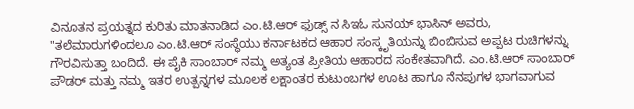ವಿನೂತನ ಪ್ರಯತ್ನದ ಕುರಿತು ಮಾತನಾಡಿದ ಎಂ.ಟಿ.ಆರ್ ಫುಡ್ಸ್‌ ನ ಸಿಇಓ ಸುನಯ್ ಭಾಸಿನ್ ಅವರು, "ತಲೆಮಾರುಗಳಿಂದಲೂ ಎಂ.ಟಿ.ಆರ್ ಸಂಸ್ಥೆಯು ಕರ್ನಾಟಕದ ಆಹಾರ ಸಂಸ್ಕೃತಿಯನ್ನು ಬಿಂಬಿಸುವ ಅಪ್ಪಟ ರುಚಿಗಳನ್ನು ಗೌರವಿಸುತ್ತಾ ಬಂದಿದೆ. ಈ ಪೈಕಿ ಸಾಂಬಾರ್ ನಮ್ಮ ಅತ್ಯಂತ ಪ್ರೀತಿಯ ಆಹಾರದ ಸಂಕೇತವಾಗಿದೆ. ಎಂ.ಟಿ.ಆರ್ ಸಾಂಬಾರ್ ಪೌಡರ್ ಮತ್ತು ನಮ್ಮ ಇತರ ಉತ್ಪನ್ನಗಳ ಮೂಲಕ ಲಕ್ಷಾಂತರ ಕುಟುಂಬಗಳ ಊಟ ಹಾಗೂ ನೆನಪುಗಳ ಭಾಗವಾಗುವ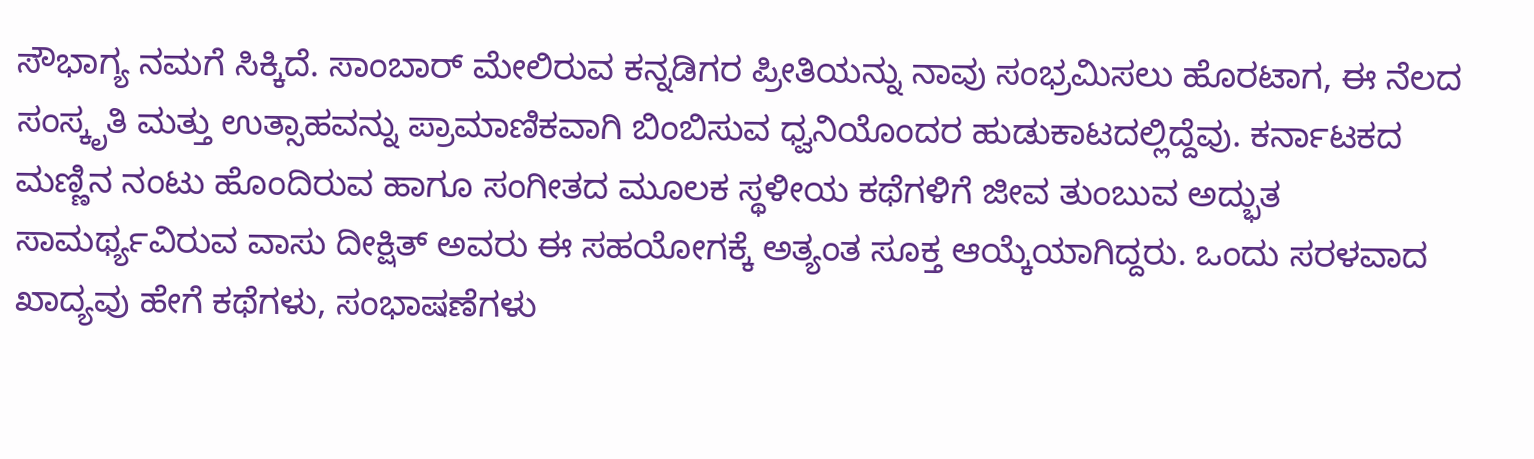ಸೌಭಾಗ್ಯ ನಮಗೆ ಸಿಕ್ಕಿದೆ. ಸಾಂಬಾರ್ ಮೇಲಿರುವ ಕನ್ನಡಿಗರ ಪ್ರೀತಿಯನ್ನು ನಾವು ಸಂಭ್ರಮಿಸಲು ಹೊರಟಾಗ, ಈ ನೆಲದ ಸಂಸ್ಕೃತಿ ಮತ್ತು ಉತ್ಸಾಹವನ್ನು ಪ್ರಾಮಾಣಿಕವಾಗಿ ಬಿಂಬಿಸುವ ಧ್ವನಿಯೊಂದರ ಹುಡುಕಾಟದಲ್ಲಿದ್ದೆವು. ಕರ್ನಾಟಕದ ಮಣ್ಣಿನ ನಂಟು ಹೊಂದಿರುವ ಹಾಗೂ ಸಂಗೀತದ ಮೂಲಕ ಸ್ಥಳೀಯ ಕಥೆಗಳಿಗೆ ಜೀವ ತುಂಬುವ ಅದ್ಭುತ ಸಾಮರ್ಥ್ಯವಿರುವ ವಾಸು ದೀಕ್ಷಿತ್ ಅವರು ಈ ಸಹಯೋಗಕ್ಕೆ ಅತ್ಯಂತ ಸೂಕ್ತ ಆಯ್ಕೆಯಾಗಿದ್ದರು. ಒಂದು ಸರಳವಾದ ಖಾದ್ಯವು ಹೇಗೆ ಕಥೆಗಳು, ಸಂಭಾಷಣೆಗಳು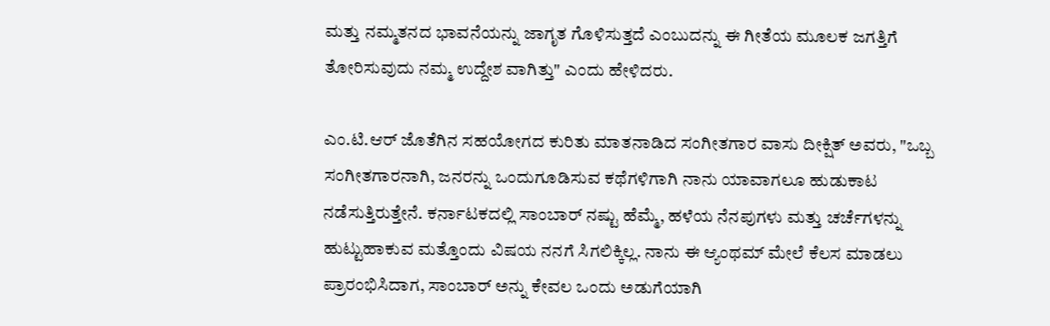ಮತ್ತು ನಮ್ಮತನದ ಭಾವನೆಯನ್ನು ಜಾಗೃತ ಗೊಳಿಸುತ್ತದೆ ಎಂಬುದನ್ನು ಈ ಗೀತೆಯ ಮೂಲಕ ಜಗತ್ತಿಗೆ ತೋರಿಸುವುದು ನಮ್ಮ ಉದ್ದೇಶ ವಾಗಿತ್ತು" ಎಂದು ಹೇಳಿದರು.

ಎಂ.ಟಿ.ಆರ್ ಜೊತೆಗಿನ ಸಹಯೋಗದ ಕುರಿತು ಮಾತನಾಡಿದ ಸಂಗೀತಗಾರ ವಾಸು ದೀಕ್ಷಿತ್ ಅವರು, "ಒಬ್ಬ ಸಂಗೀತಗಾರನಾಗಿ, ಜನರನ್ನು ಒಂದುಗೂಡಿಸುವ ಕಥೆಗಳಿಗಾಗಿ ನಾನು ಯಾವಾಗಲೂ ಹುಡುಕಾಟ ನಡೆಸುತ್ತಿರುತ್ತೇನೆ. ಕರ್ನಾಟಕದಲ್ಲಿ ಸಾಂಬಾರ್‌ ನಷ್ಟು ಹೆಮ್ಮೆ, ಹಳೆಯ ನೆನಪುಗಳು ಮತ್ತು ಚರ್ಚೆಗಳನ್ನು ಹುಟ್ಟುಹಾಕುವ ಮತ್ತೊಂದು ವಿಷಯ ನನಗೆ ಸಿಗಲಿಕ್ಕಿಲ್ಲ. ನಾನು ಈ ಆ್ಯಂಥಮ್‌ ಮೇಲೆ ಕೆಲಸ ಮಾಡಲು ಪ್ರಾರಂಭಿಸಿದಾಗ, ಸಾಂಬಾರ್ ಅನ್ನು ಕೇವಲ ಒಂದು ಅಡುಗೆಯಾಗಿ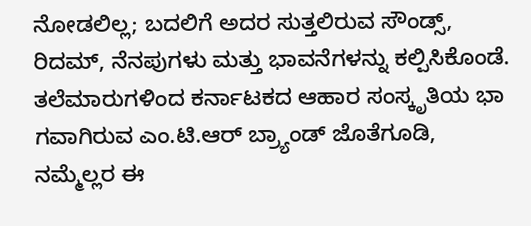ನೋಡಲಿಲ್ಲ; ಬದಲಿಗೆ ಅದರ ಸುತ್ತಲಿರುವ ಸೌಂಡ್ಸ್, ರಿದಮ್, ನೆನಪುಗಳು ಮತ್ತು ಭಾವನೆಗಳನ್ನು ಕಲ್ಪಿಸಿಕೊಂಡೆ. ತಲೆಮಾರುಗಳಿಂದ ಕರ್ನಾಟಕದ ಆಹಾರ ಸಂಸ್ಕೃತಿಯ ಭಾ ಗವಾಗಿರುವ ಎಂ.ಟಿ.ಆರ್ ಬ್ರ್ಯಾಂಡ್ ಜೊತೆಗೂಡಿ, ನಮ್ಮೆಲ್ಲರ ಈ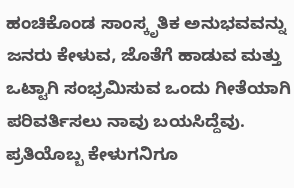ಹಂಚಿಕೊಂಡ ಸಾಂಸ್ಕೃತಿಕ ಅನುಭವವನ್ನು ಜನರು ಕೇಳುವ, ಜೊತೆಗೆ ಹಾಡುವ ಮತ್ತು ಒಟ್ಟಾಗಿ ಸಂಭ್ರಮಿಸುವ ಒಂದು ಗೀತೆಯಾಗಿ ಪರಿವರ್ತಿಸಲು ನಾವು ಬಯಸಿದ್ದೆವು. ಪ್ರತಿಯೊಬ್ಬ ಕೇಳುಗನಿಗೂ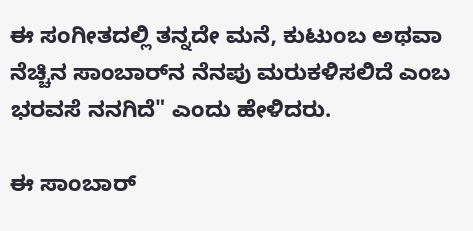ಈ ಸಂಗೀತದಲ್ಲಿ ತನ್ನದೇ ಮನೆ, ಕುಟುಂಬ ಅಥವಾ ನೆಚ್ಚಿನ ಸಾಂಬಾರ್‌ನ ನೆನಪು ಮರುಕಳಿಸಲಿದೆ ಎಂಬ ಭರವಸೆ ನನಗಿದೆ" ಎಂದು ಹೇಳಿದರು.

ಈ ಸಾಂಬಾರ್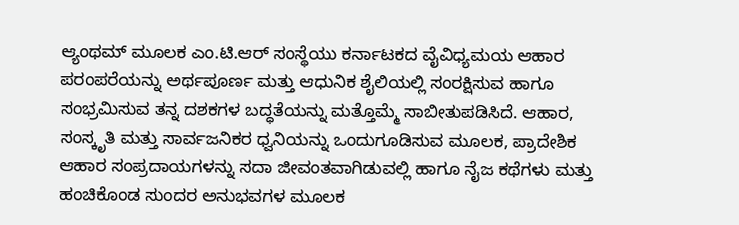ಆ್ಯಂಥಮ್‌ ಮೂಲಕ ಎಂ.ಟಿ.ಆರ್ ಸಂಸ್ಥೆಯು ಕರ್ನಾಟಕದ ವೈವಿಧ್ಯಮಯ ಆಹಾರ ಪರಂಪರೆಯನ್ನು ಅರ್ಥಪೂರ್ಣ ಮತ್ತು ಆಧುನಿಕ ಶೈಲಿಯಲ್ಲಿ ಸಂರಕ್ಷಿಸುವ ಹಾಗೂ ಸಂಭ್ರಮಿಸುವ ತನ್ನ ದಶಕಗಳ ಬದ್ಧತೆಯನ್ನು ಮತ್ತೊಮ್ಮೆ ಸಾಬೀತುಪಡಿಸಿದೆ. ಆಹಾರ, ಸಂಸ್ಕೃತಿ ಮತ್ತು ಸಾರ್ವಜನಿಕರ ಧ್ವನಿಯನ್ನು ಒಂದುಗೂಡಿಸುವ ಮೂಲಕ, ಪ್ರಾದೇಶಿಕ ಆಹಾರ ಸಂಪ್ರದಾಯಗಳನ್ನು ಸದಾ ಜೀವಂತವಾಗಿಡುವಲ್ಲಿ ಹಾಗೂ ನೈಜ ಕಥೆಗಳು ಮತ್ತು ಹಂಚಿಕೊಂಡ ಸುಂದರ ಅನುಭವಗಳ ಮೂಲಕ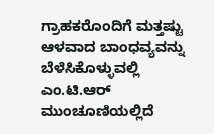ಗ್ರಾಹಕರೊಂದಿಗೆ ಮತ್ತಷ್ಟು ಆಳವಾದ ಬಾಂಧವ್ಯವನ್ನು ಬೆಳೆಸಿಕೊಳ್ಳುವಲ್ಲಿ ಎಂ.ಟಿ.ಆರ್ ಮುಂಚೂಣಿಯಲ್ಲಿದೆ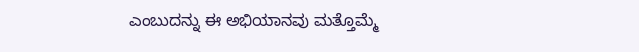ಎಂಬುದನ್ನು ಈ ಅಭಿಯಾನವು ಮತ್ತೊಮ್ಮೆ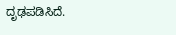ದೃಢಪಡಿಸಿದೆ.